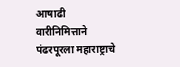आषाढी वारीनिमित्ताने पंढरपूरला महाराष्ट्राचे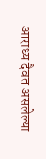आराध्य दैवत असलेल्या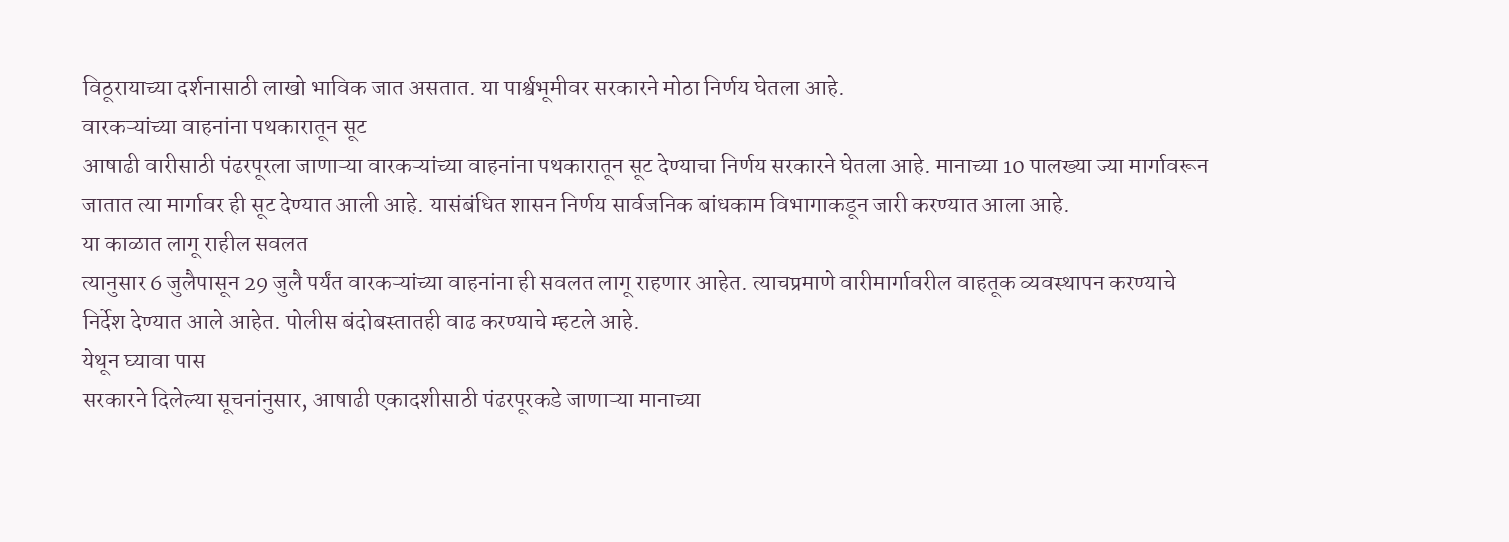विठूरायाच्या दर्शनासाठी लाखो भाविक जात असतात. या पार्श्वभूमीवर सरकारने मोठा निर्णय घेतला आहे.
वारकऱ्यांच्या वाहनांना पथकारातून सूट
आषाढी वारीसाठी पंढरपूरला जाणाऱ्या वारकऱ्यांच्या वाहनांना पथकारातून सूट देण्याचा निर्णय सरकारने घेतला आहे. मानाच्या 10 पालख्या ज्या मार्गावरून जातात त्या मार्गावर ही सूट देण्यात आली आहे. यासंबंधित शासन निर्णय सार्वजनिक बांधकाम विभागाकडून जारी करण्यात आला आहे.
या काळात लागू राहील सवलत
त्यानुसार 6 जुलैपासून 29 जुलै पर्यंत वारकऱ्यांच्या वाहनांना ही सवलत लागू राहणार आहेत. त्याचप्रमाणे वारीमार्गावरील वाहतूक व्यवस्थापन करण्याचे निर्देश देण्यात आले आहेत. पोलीस बंदोबस्तातही वाढ करण्याचे म्हटले आहे.
येथून घ्यावा पास
सरकारने दिलेल्या सूचनांनुसार, आषाढी एकादशीसाठी पंढरपूरकडे जाणाऱ्या मानाच्या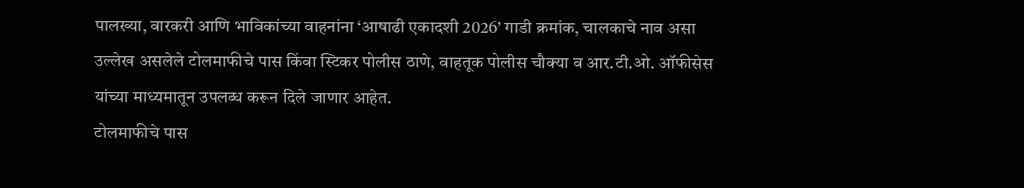पालख्या, वारकरी आणि भाविकांच्या वाहनांना ‘आषाढी एकादशी 2026’ गाडी क्रमांक, चालकाचे नाव असा उल्लेख असलेले टोलमाफीचे पास किंवा स्टिकर पोलीस ठाणे, वाहतूक पोलीस चौक्या व आर.टी.ओ. ऑफीसेस यांच्या माध्यमातून उपलब्ध करून दिले जाणार आहेत.
टोलमाफीचे पास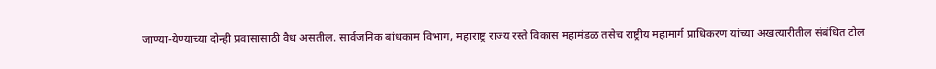जाण्या-येण्याच्या दोन्ही प्रवासासाठी वैध असतील. सार्वजनिक बांधकाम विभाग, महाराष्ट्र राज्य रस्ते विकास महामंडळ तसेच राष्ट्रीय महामार्ग प्राधिकरण यांच्या अखत्यारीतील संबंधित टोल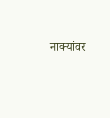नाक्यांवर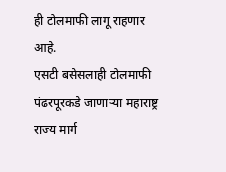ही टोलमाफी लागू राहणार आहे.
एसटी बसेसलाही टोलमाफी
पंढरपूरकडे जाणाऱ्या महाराष्ट्र राज्य मार्ग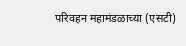परिवहन महामंडळाच्या (एसटी)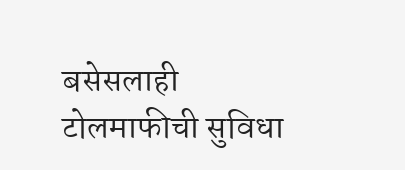बसेसलाही टोलमाफीची सुविधा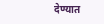देण्यात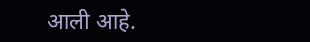आली आहे.